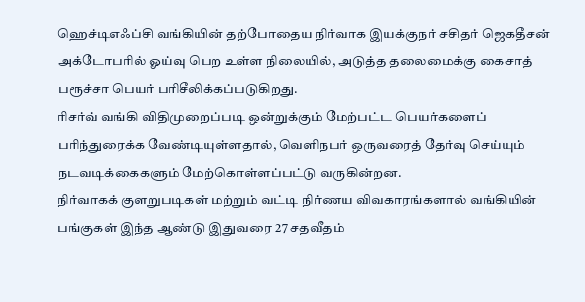ஹெச்டிஎஃப்சி வங்கியின் தற்போதைய நிர்வாக இயக்குநர் சசிதர் ஜெகதீசன் அக்டோபரில் ஓய்வு பெற உள்ள நிலையில், அடுத்த தலைமைக்கு கைசாத் பரூச்சா பெயர் பரிசீலிக்கப்படுகிறது.
ரிசர்வ் வங்கி விதிமுறைப்படி ஒன்றுக்கும் மேற்பட்ட பெயர்களைப் பரிந்துரைக்க வேண்டியுள்ளதால், வெளிநபர் ஒருவரைத் தேர்வு செய்யும் நடவடிக்கைகளும் மேற்கொள்ளப்பட்டு வருகின்றன.
நிர்வாகக் குளறுபடிகள் மற்றும் வட்டி நிர்ணய விவகாரங்களால் வங்கியின் பங்குகள் இந்த ஆண்டு இதுவரை 27 சதவீதம்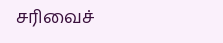சரிவைச்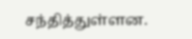சந்தித்துள்ளன.